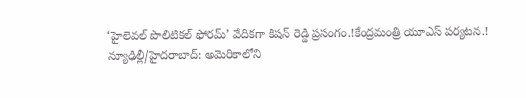‘హైలెవల్ పొలిటికల్ ఫోరమ్’ వేదికగా కిషన్ రెడ్డి ప్రసంగం.!కేంద్రమంత్రి యూఎస్ పర్యటన.!
న్యూఢిల్లీ/హైదరాబాద్: అమెరికాలోని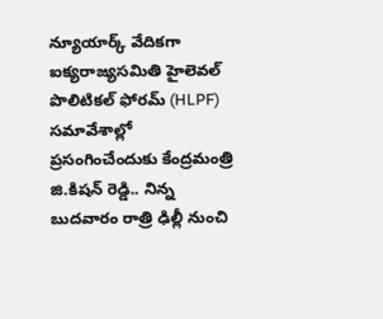న్యూయార్క్ వేదికగా ఐక్యరాజ్యసమితి హైలెవల్ పొలిటికల్ ఫోరమ్ (HLPF) సమావేశాల్లో ప్రసంగించేందుకు కేంద్రమంత్రి జి.కిషన్ రెడ్డి.. నిన్న బుదవారం రాత్రి ఢిల్లీ నుంచి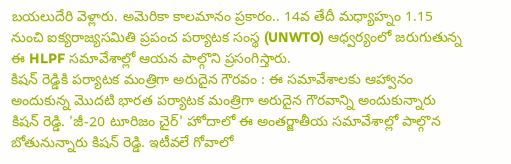బయలుదేరి వెళ్లారు. అమెరికా కాలమానం ప్రకారం.. 14వ తేదీ మధ్యాహ్నం 1.15 నుంచి ఐక్యరాజ్యసమితి ప్రపంచ పర్యాటక సంస్థ (UNWTO) ఆధ్వర్యంలో జరుగుతున్న ఈ HLPF సమావేశాల్లో ఆయన పాల్గొని ప్రసంగిస్తారు.
కిషన్ రెడ్డికి పర్యాటక మంత్రిగా అరుదైన గౌరవం : ఈ సమావేశాలకు ఆహ్వానం అందుకున్న మొదటి భారత పర్యాటక మంత్రిగా అరుదైన గౌరవాన్ని అందుకున్నారు కిషన్ రెడ్డి. 'జీ-20 టూరిజం చైర్' హోదాలో ఈ అంతర్జాతీయ సమావేశాల్లో పాల్గొన బోతునున్నారు కిషన్ రెడ్డి. ఇటీవలే గోవాలో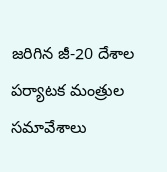జరిగిన జీ-20 దేశాల పర్యాటక మంత్రుల సమావేశాలు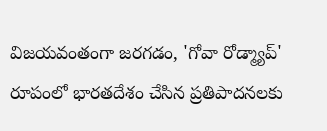విజయవంతంగా జరగడం, 'గోవా రోడ్మ్యాప్' రూపంలో భారతదేశం చేసిన ప్రతిపాదనలకు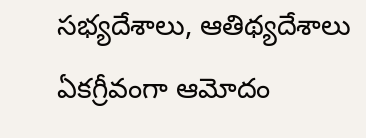సభ్యదేశాలు, ఆతిథ్యదేశాలు ఏకగ్రీవంగా ఆమోదం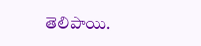తెలిపాయి.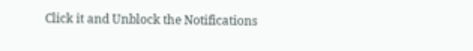Click it and Unblock the Notifications